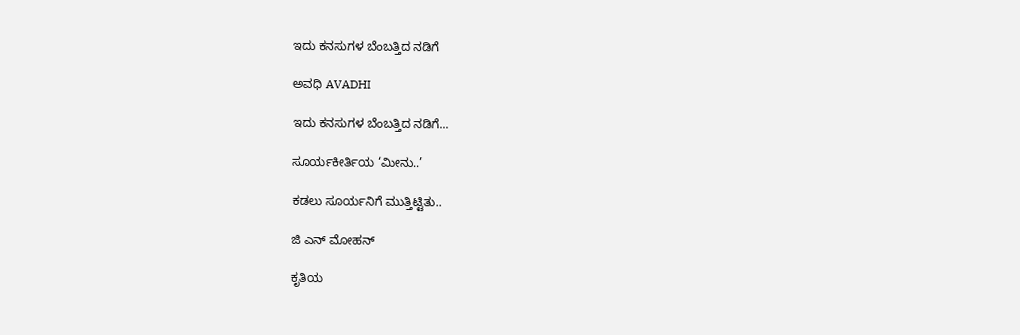ಇದು ಕನಸುಗಳ ಬೆಂಬತ್ತಿದ ನಡಿಗೆ‍

ಅವಧಿ AVADHI

ಇದು ಕನಸುಗಳ ಬೆಂಬತ್ತಿದ ನಡಿಗೆ...

ಸೂರ್ಯಕೀರ್ತಿಯ ‘ಮೀನು..’

ಕಡಲು ಸೂರ್ಯನಿಗೆ ಮುತ್ತಿಟ್ಟಿತು..

ಜಿ ಎನ್ ಮೋಹನ್

ಕೃತಿಯ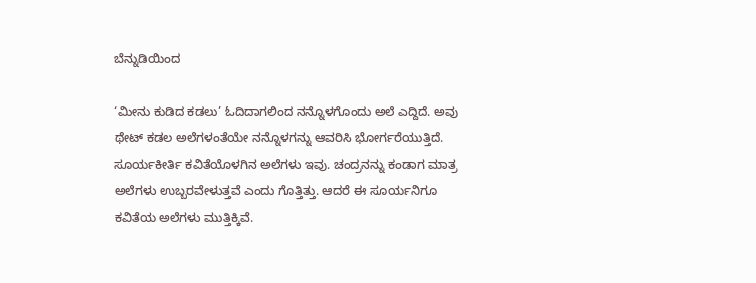ಬೆನ್ನುಡಿಯಿಂದ

‘ಮೀನು ಕುಡಿದ ಕಡಲು’ ಓದಿದಾಗಲಿಂದ ನನ್ನೊಳಗೊಂದು ಅಲೆ ಎದ್ದಿದೆ. ಅವು ಥೇಟ್ ಕಡಲ ಅಲೆಗಳಂತೆಯೇ ನನ್ನೊಳಗನ್ನು ಆವರಿಸಿ ಭೋರ್ಗರೆಯುತ್ತಿದೆ. ಸೂರ್ಯಕೀರ್ತಿ ಕವಿತೆಯೊಳಗಿನ ಅಲೆಗಳು ಇವು. ಚಂದ್ರನನ್ನು ಕಂಡಾಗ ಮಾತ್ರ ಅಲೆಗಳು ಉಬ್ಬರವೇಳುತ್ತವೆ ಎಂದು ಗೊತ್ತಿತ್ತು. ಆದರೆ ಈ ಸೂರ್ಯನಿಗೂ ಕವಿತೆಯ ಅಲೆಗಳು ಮುತ್ತಿಕ್ಕಿವೆ.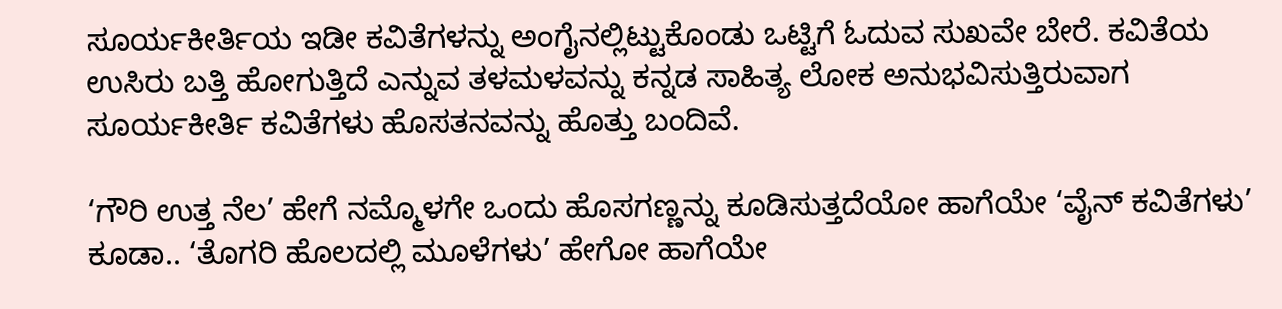ಸೂರ್ಯಕೀರ್ತಿಯ ಇಡೀ ಕವಿತೆಗಳನ್ನು ಅಂಗೈನಲ್ಲಿಟ್ಟುಕೊಂಡು ಒಟ್ಟಿಗೆ ಓದುವ ಸುಖವೇ ಬೇರೆ. ಕವಿತೆಯ ಉಸಿರು ಬತ್ತಿ ಹೋಗುತ್ತಿದೆ ಎನ್ನುವ ತಳಮಳವನ್ನು ಕನ್ನಡ ಸಾಹಿತ್ಯ ಲೋಕ ಅನುಭವಿಸುತ್ತಿರುವಾಗ ಸೂರ್ಯಕೀರ್ತಿ ಕವಿತೆಗಳು ಹೊಸತನವನ್ನು ಹೊತ್ತು ಬಂದಿವೆ.

‘ಗೌರಿ ಉತ್ತ ನೆಲ’ ಹೇಗೆ ನಮ್ಮೊಳಗೇ ಒಂದು ಹೊಸಗಣ್ಣನ್ನು ಕೂಡಿಸುತ್ತದೆಯೋ ಹಾಗೆಯೇ ‘ವೈನ್ ಕವಿತೆಗಳು’ ಕೂಡಾ.. ‘ತೊಗರಿ ಹೊಲದಲ್ಲಿ ಮೂಳೆಗಳು’ ಹೇಗೋ ಹಾಗೆಯೇ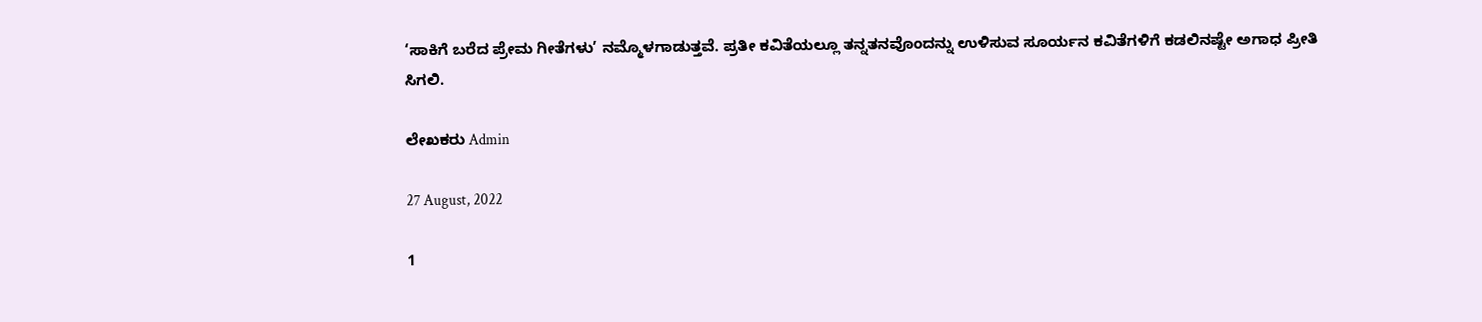‘ಸಾಕಿಗೆ ಬರೆದ ಪ್ರೇಮ ಗೀತೆಗಳು’ ನಮ್ಮೊಳಗಾಡುತ್ತವೆ. ಪ್ರತೀ ಕವಿತೆಯಲ್ಲೂ ತನ್ನತನವೊಂದನ್ನು ಉಳಿಸುವ ಸೂರ್ಯನ ಕವಿತೆಗಳಿಗೆ ಕಡಲಿನಷ್ಟೇ ಅಗಾಧ ಪ್ರೀತಿ ಸಿಗಲಿ.

ಲೇಖಕರು Admin

27 August, 2022

1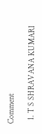Comment

  1. T S SHRAVANA KUMARI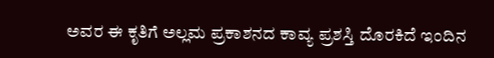ಅವರ ಈ ಕೃತಿಗೆ ಅಲ್ಲಮ ಪ್ರಕಾಶನದ ಕಾವ್ಯ ಪ್ರಶಸ್ತಿ ದೊರಕಿದೆ ಇಂದಿನ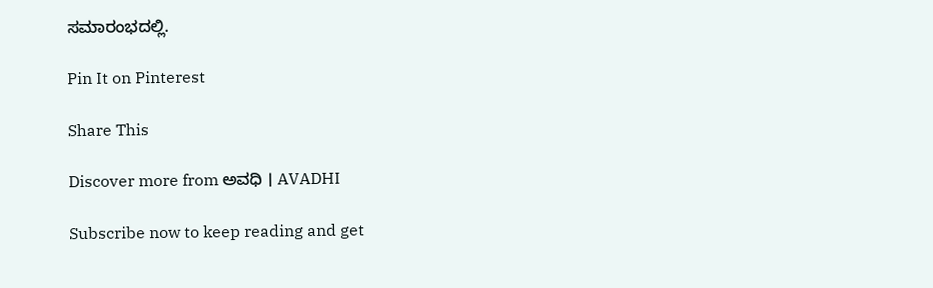ಸಮಾರಂಭದಲ್ಲಿ.

Pin It on Pinterest

Share This

Discover more from ಅವಧಿ । AVADHI

Subscribe now to keep reading and get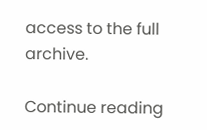access to the full archive.

Continue reading